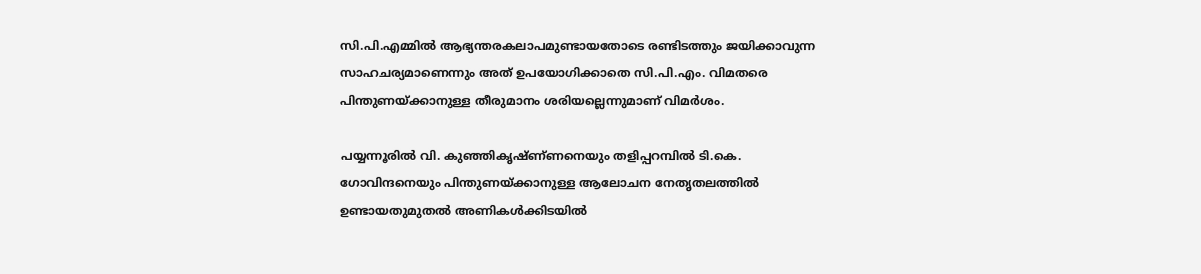സി.പി.എമ്മിൽ ആഭ്യന്തരകലാപമുണ്ടായതോടെ രണ്ടിടത്തും ജയിക്കാവുന്ന സാഹചര്യമാണെന്നും അത് ഉപയോഗിക്കാതെ സി.പി.എം. വിമതരെ പിന്തുണയ്ക്കാനുള്ള തീരുമാനം ശരിയല്ലെന്നുമാണ് വിമർശം.

പയ്യന്നൂരിൽ വി. കുഞ്ഞികൃഷ്ണ്‌ണനെയും തളിപ്പറമ്പിൽ ടി.കെ. ഗോവിന്ദനെയും പിന്തുണയ്ക്കാനുള്ള ആലോചന നേതൃതലത്തിൽ ഉണ്ടായതുമുതൽ അണികൾക്കിടയിൽ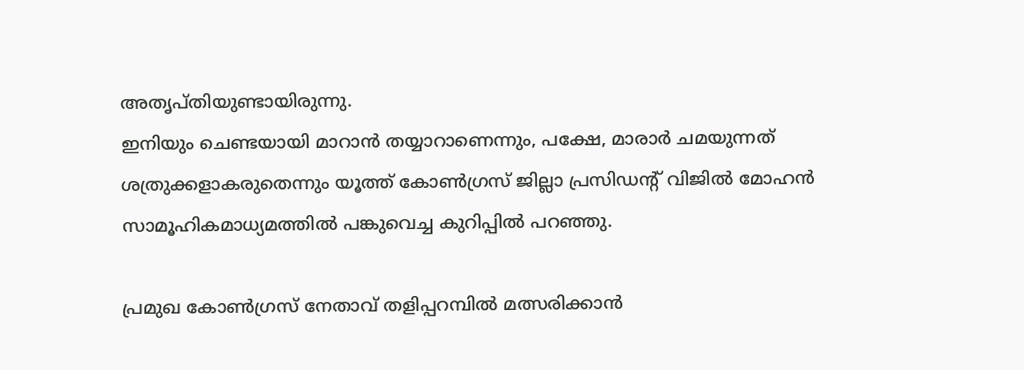അതൃപ്‌തിയുണ്ടായിരുന്നു.
ഇനിയും ചെണ്ടയായി മാറാൻ തയ്യാറാണെന്നും, പക്ഷേ, മാരാർ ചമയുന്നത് ശത്രുക്കളാകരുതെന്നും യൂത്ത് കോൺഗ്രസ് ജില്ലാ പ്രസിഡൻ്റ് വിജിൽ മോഹൻ സാമൂഹികമാധ്യമത്തിൽ പങ്കുവെച്ച കുറിപ്പിൽ പറഞ്ഞു.

പ്രമുഖ കോൺഗ്രസ് നേതാവ് തളിപ്പറമ്പിൽ മത്സരിക്കാൻ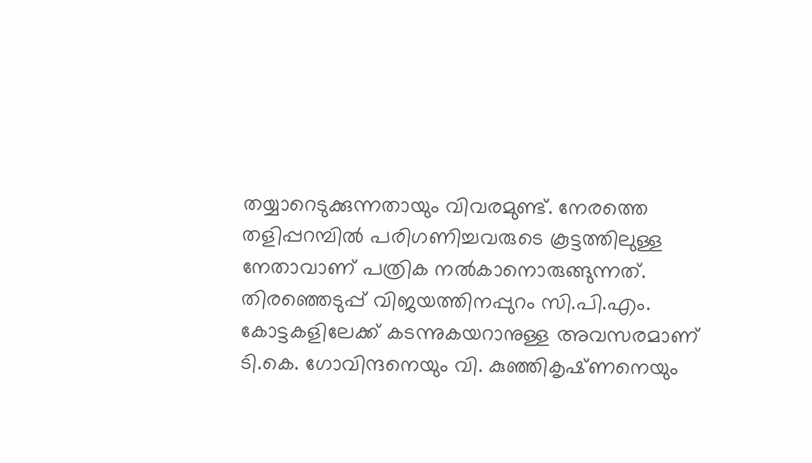തയ്യാറെടുക്കുന്നതായും വിവരമുണ്ട്. നേരത്തെ തളിപ്പറമ്പിൽ പരിഗണിച്ചവരുടെ കൂട്ടത്തിലുള്ള നേതാവാണ് പത്രിക നൽകാനൊരുങ്ങുന്നത്. തിരഞ്ഞെടുപ്പ് വിജയത്തിനപ്പുറം സി.പി.എം. കോട്ടകളിലേക്ക് കടന്നുകയറാനുള്ള അവസരമാണ് ടി.കെ. ഗോവിന്ദനെയും വി. കുഞ്ഞികൃഷ്‌ണനെയും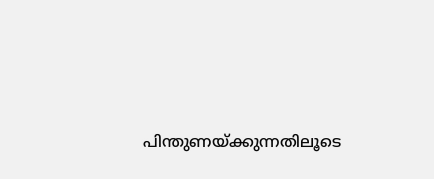പിന്തുണയ്ക്കുന്നതിലൂടെ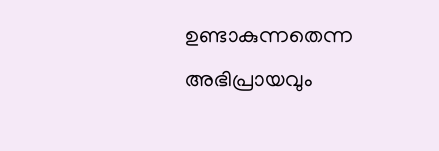ഉണ്ടാകുന്നതെന്ന അഭിപ്രായവും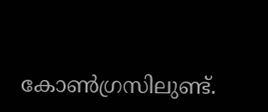കോൺഗ്രസിലുണ്ട്.